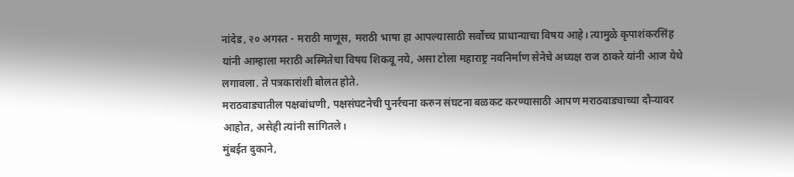नांदेड, २० अगस्त - मराठी माणूस, मराठी भाषा हा आपल्यासाठी सर्वोच्च प्राधान्याचा विषय आहे। त्यामुळे कृपाशंकरसिंह यांनी आम्हाला मराठी अस्मितेचा विषय शिकवू नये, असा टोला महाराष्ट्र नवनिर्माण सेनेचे अध्यक्ष राज ठाकरे यांनी आज येथे लगावला. ते पत्रकारांशी बोलत होते.
मराठवाड्यातील पक्षबांधणी, पक्षसंघटनेची पुनर्रचना करुन संघटना बळकट करण्यासाठी आपण मराठवाड्याच्या दौऱ्यावर आहोत, असेही त्यांनी सांगितले।
मुंबईत दुकाने,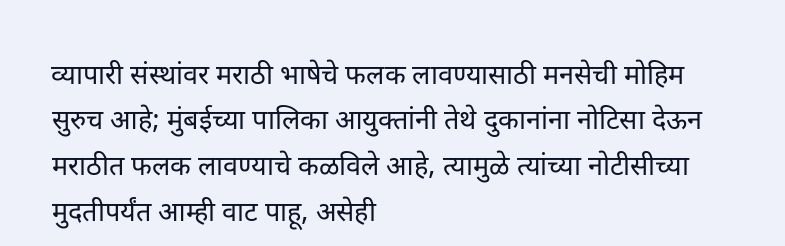व्यापारी संस्थांवर मराठी भाषेचे फलक लावण्यासाठी मनसेची मोहिम सुरुच आहे; मुंबईच्या पालिका आयुक्तांनी तेथे दुकानांना नोटिसा देऊन मराठीत फलक लावण्याचे कळविले आहे, त्यामुळे त्यांच्या नोटीसीच्या मुदतीपर्यंत आम्ही वाट पाहू, असेही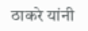ठाकरे यांनी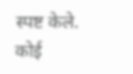स्पष्ट केले.
कोई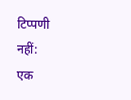टिप्पणी नहीं:
एक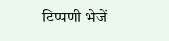टिप्पणी भेजें